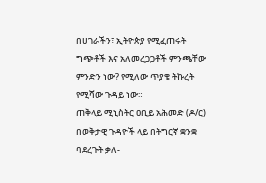በሀገራችን፣ ኢትዮጵያ የሚፈጠሩት ግጭቶች እና አለመረጋጋቶች ምንጫቸው ምንድን ነው? የሚለው ጥያቄ ትኩረት የሚሻው ጉዳይ ነው።
ጠቅላይ ሚኒስትር ዐቢይ አሕመድ (ዶ/ር) በወቅታዊ ጉዳዮች ላይ በትግርኛ ቋንቋ ባደረጉት ቃለ-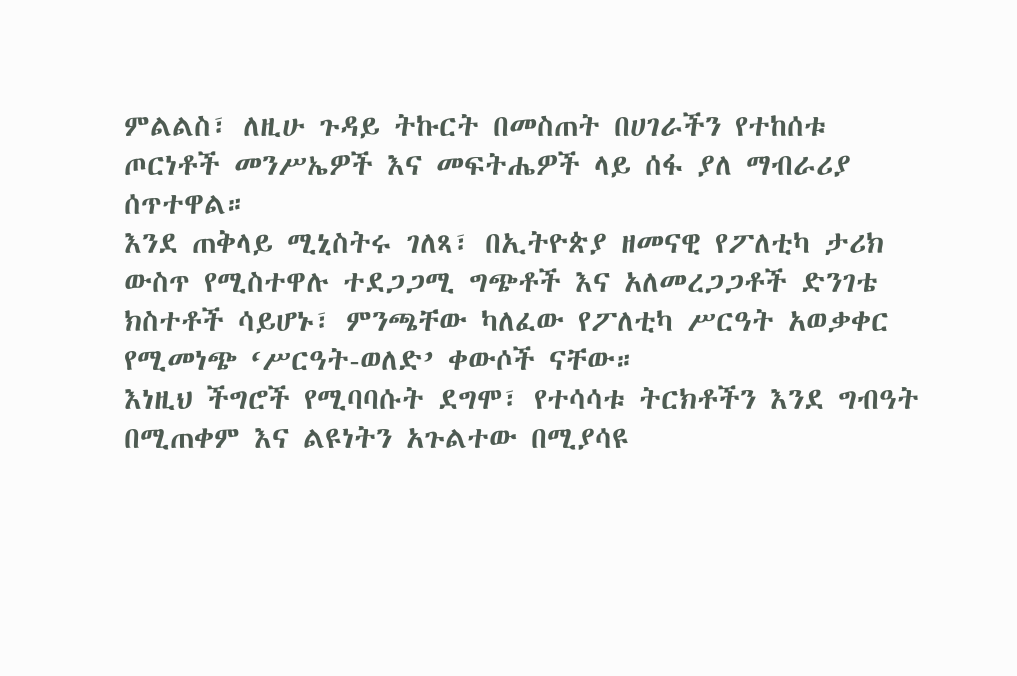ምልልስ፣ ለዚሁ ጉዳይ ትኩርት በመስጠት በሀገራችን የተከሰቱ ጦርነቶች መንሥኤዎች እና መፍትሔዎች ላይ ሰፋ ያለ ማብራሪያ ሰጥተዋል።
እንደ ጠቅላይ ሚኒስትሩ ገለጻ፣ በኢትዮጵያ ዘመናዊ የፖለቲካ ታሪክ ውስጥ የሚስተዋሉ ተደጋጋሚ ግጭቶች እና አለመረጋጋቶች ድንገቴ ክስተቶች ሳይሆኑ፣ ምንጫቸው ካለፈው የፖለቲካ ሥርዓት አወቃቀር የሚመነጭ ‘ሥርዓት-ወለድ’ ቀውሶች ናቸው።
እነዚህ ችግሮች የሚባባሱት ደግሞ፣ የተሳሳቱ ትርክቶችን እንደ ግብዓት በሚጠቀም እና ልዩነትን አጉልተው በሚያሳዩ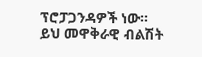ፕሮፓጋንዳዎች ነው።
ይህ መዋቅራዊ ብልሽት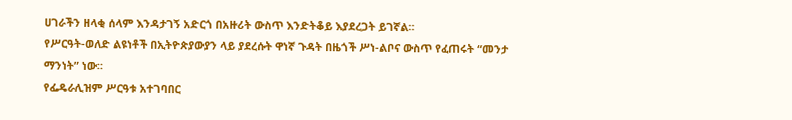ሀገራችን ዘላቂ ሰላም እንዳታገኝ አድርጎ በአዙሪት ውስጥ እንድትቆይ እያደረጋት ይገኛል።
የሥርዓት-ወለድ ልዩነቶች በኢትዮጵያውያን ላይ ያደረሱት ዋነኛ ጉዳት በዜጎች ሥነ-ልቦና ውስጥ የፈጠሩት “መንታ ማንነት” ነው።
የፌዴራሊዝም ሥርዓቱ አተገባበር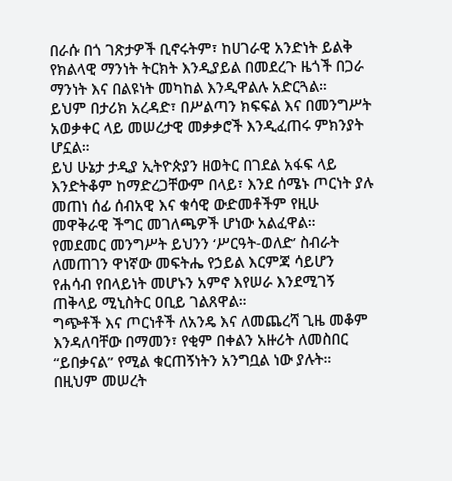በራሱ በጎ ገጽታዎች ቢኖሩትም፣ ከሀገራዊ አንድነት ይልቅ የክልላዊ ማንነት ትርክት እንዲያይል በመደረጉ ዜጎች በጋራ ማንነት እና በልዩነት መካከል እንዲዋልሉ አድርጓል።
ይህም በታሪክ አረዳድ፣ በሥልጣን ክፍፍል እና በመንግሥት አወቃቀር ላይ መሠረታዊ መቃቃሮች እንዲፈጠሩ ምክንያት ሆኗል።
ይህ ሁኔታ ታዲያ ኢትዮጵያን ዘወትር በገደል አፋፍ ላይ እንድትቆም ከማድረጋቸውም በላይ፣ እንደ ሰሜኑ ጦርነት ያሉ መጠነ ሰፊ ሰብአዊ እና ቁሳዊ ውድመቶችም የዚሁ መዋቅራዊ ችግር መገለጫዎች ሆነው አልፈዋል።
የመደመር መንግሥት ይህንን ‘ሥርዓት-ወለድ’ ስብራት ለመጠገን ዋነኛው መፍትሔ የኃይል እርምጃ ሳይሆን የሐሳብ የበላይነት መሆኑን አምኖ እየሠራ እንደሚገኝ ጠቅላይ ሚኒስትር ዐቢይ ገልጸዋል።
ግጭቶች እና ጦርነቶች ለአንዴ እና ለመጨረሻ ጊዜ መቆም እንዳለባቸው በማመን፣ የቂም በቀልን አዙሪት ለመስበር “ይበቃናል” የሚል ቁርጠኝነትን አንግቧል ነው ያሉት።
በዚህም መሠረት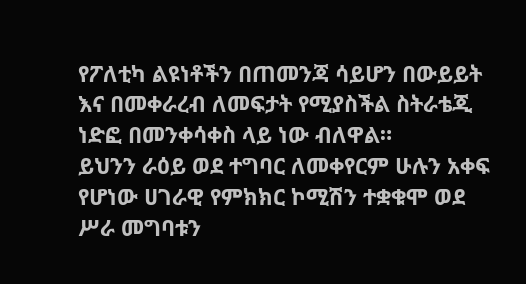የፖለቲካ ልዩነቶችን በጠመንጃ ሳይሆን በውይይት እና በመቀራረብ ለመፍታት የሚያስችል ስትራቴጂ ነድፎ በመንቀሳቀስ ላይ ነው ብለዋል።
ይህንን ራዕይ ወደ ተግባር ለመቀየርም ሁሉን አቀፍ የሆነው ሀገራዊ የምክክር ኮሚሽን ተቋቁሞ ወደ ሥራ መግባቱን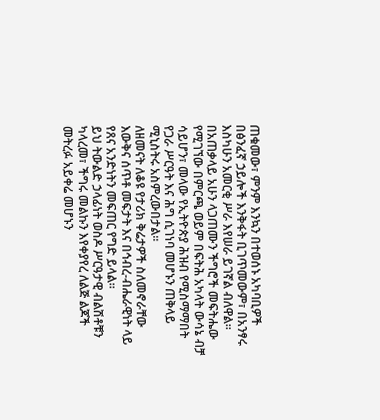ጠቁመው፣ ምንም እንኳን በተወሰኑ አካባቢዎች በፅንፈኛ ኃይሎች እንቅፋት ቢገጥመውም፣ በአንፃሩ እስካሁን አመርቂ ሥራ እየሠራ ይገኛል ብለዋል።
በአጠቃላይ አሁን ላጋጠሙን ችግሮች መፍትሔው የሚገኘው በምርጫ ወይም በፍትሕ አካላት ውሳኔ ብቻ ሳይሆን፣ መላው የኢትዮጵያ ሕዝብ የሚስማማበት የጋራ ሥርዓት እና ሕግ ሲገነባ መሆኑን ጠቅላይ ሚኒስትሩ አስምረውበታል።
ለዘመናት ለቆዩ የታሪክ ቅሬታዎች ስለመኖራቸው እውቅና ሰጥቶ መፍታት እና በኅብረ-ብሔራዊነት ላይ የጸና አንድነትን መፍጠር የግድ ይላል።
ይህ ትውልድ ኃላፊነት ወስዶ ሥርዓታዊ ብልሽቶቹን ካላረመ፣ ችግሩ መልኩን እየቀያየረ ለልጅ ልጆች መትረፉ አይቀሬ መሆኑን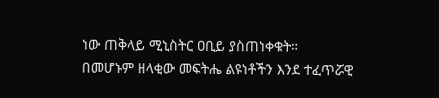ነው ጠቅላይ ሚኒስትር ዐቢይ ያስጠነቀቁት።
በመሆኑም ዘላቂው መፍትሔ ልዩነቶችን እንደ ተፈጥሯዊ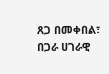ጸጋ በመቀበል፣ በጋራ ሀገራዊ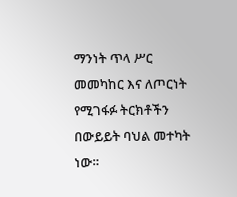ማንነት ጥላ ሥር መመካከር እና ለጦርነት የሚገፋፉ ትርክቶችን በውይይት ባህል መተካት ነው።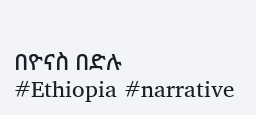በዮናስ በድሉ
#Ethiopia #narrative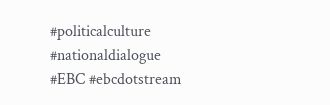#politicalculture #nationaldialogue #EBC #ebcdotstream